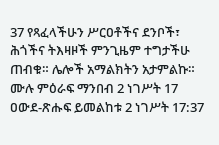37 የጻፈላችሁን ሥርዐቶችና ደንቦች፣ ሕጎችና ትእዛዞች ምንጊዜም ተግታችሁ ጠብቁ። ሌሎች አማልክትን አታምልኩ።
ሙሉ ምዕራፍ ማንበብ 2 ነገሥት 17
ዐውደ-ጽሑፍ ይመልከቱ 2 ነገሥት 17:37